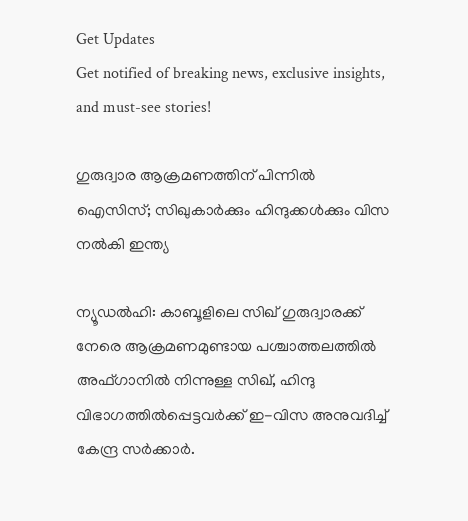Get Updates
Get notified of breaking news, exclusive insights, and must-see stories!

ഗുരുദ്വാര ആക്രമണത്തിന് പിന്നില്‍ ഐസിസ്; സിഖുകാര്‍ക്കും ഹിന്ദുക്കള്‍ക്കും വിസ നല്‍കി ഇന്ത്യ

ന്യൂഡല്‍ഹി: കാബൂളിലെ സിഖ് ഗുരുദ്വാരക്ക് നേരെ ആക്രമണമുണ്ടായ പശ്ചാത്തലത്തില്‍ അഫ്ഗാനില്‍ നിന്നുള്ള സിഖ്, ഹിന്ദു വിഭാഗത്തില്‍പ്പെട്ടവര്‍ക്ക് ഇ-വിസ അനുവദിച്ച് കേന്ദ്ര സര്‍ക്കാര്‍.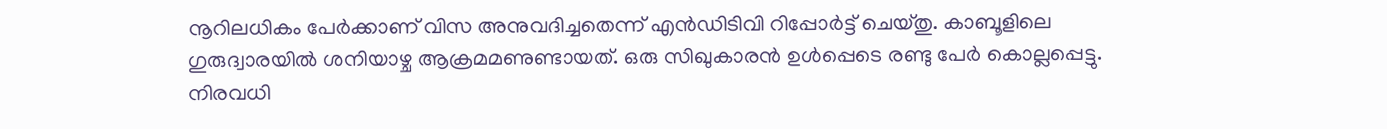നൂറിലധികം പേര്‍ക്കാണ് വിസ അനുവദിച്ചതെന്ന് എന്‍ഡിടിവി റിപ്പോര്‍ട്ട് ചെയ്തു. കാബൂളിലെ ഗുരുദ്വാരയില്‍ ശനിയാഴ്ച ആക്രമമണുണ്ടായത്. ഒരു സിഖുകാരന്‍ ഉള്‍പ്പെടെ രണ്ടു പേര്‍ കൊല്ലപ്പെട്ടു. നിരവധി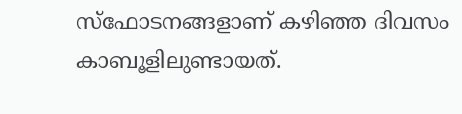സ്‌ഫോടനങ്ങളാണ് കഴിഞ്ഞ ദിവസം കാബൂളിലുണ്ടായത്.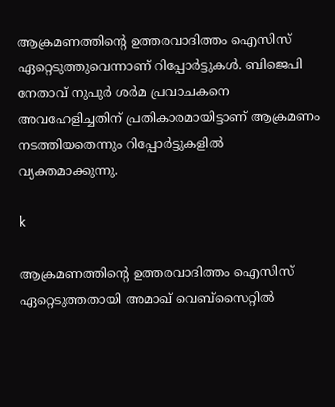ആക്രമണത്തിന്റെ ഉത്തരവാദിത്തം ഐസിസ് ഏറ്റെടുത്തുവെന്നാണ് റിപ്പോര്‍ട്ടുകള്‍. ബിജെപി നേതാവ് നുപുര്‍ ശര്‍മ പ്രവാചകനെ അവഹേളിച്ചതിന് പ്രതികാരമായിട്ടാണ് ആക്രമണം നടത്തിയതെന്നും റിപ്പോര്‍ട്ടുകളില്‍ വ്യക്തമാക്കുന്നു.

k

ആക്രമണത്തിന്റെ ഉത്തരവാദിത്തം ഐസിസ് ഏറ്റെടുത്തതായി അമാഖ് വെബ്‌സൈറ്റില്‍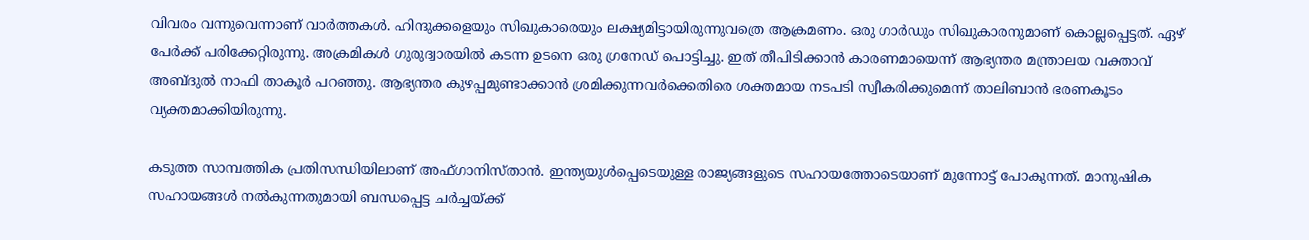വിവരം വന്നുവെന്നാണ് വാര്‍ത്തകള്‍. ഹിന്ദുക്കളെയും സിഖുകാരെയും ലക്ഷ്യമിട്ടായിരുന്നുവത്രെ ആക്രമണം. ഒരു ഗാര്‍ഡും സിഖുകാരനുമാണ് കൊല്ലപ്പെട്ടത്. ഏഴ് പേര്‍ക്ക് പരിക്കേറ്റിരുന്നു. അക്രമികള്‍ ഗുരുദ്വാരയില്‍ കടന്ന ഉടനെ ഒരു ഗ്രനേഡ് പൊട്ടിച്ചു. ഇത് തീപിടിക്കാന്‍ കാരണമായെന്ന് ആഭ്യന്തര മന്ത്രാലയ വക്താവ് അബ്ദുല്‍ നാഫി താകൂര്‍ പറഞ്ഞു. ആഭ്യന്തര കുഴപ്പമുണ്ടാക്കാന്‍ ശ്രമിക്കുന്നവര്‍ക്കെതിരെ ശക്തമായ നടപടി സ്വീകരിക്കുമെന്ന് താലിബാന്‍ ഭരണകൂടം വ്യക്തമാക്കിയിരുന്നു.

കടുത്ത സാമ്പത്തിക പ്രതിസന്ധിയിലാണ് അഫ്ഗാനിസ്താന്‍. ഇന്ത്യയുള്‍പ്പെടെയുള്ള രാജ്യങ്ങളുടെ സഹായത്തോടെയാണ് മുന്നോട്ട് പോകുന്നത്. മാനുഷിക സഹായങ്ങള്‍ നല്‍കുന്നതുമായി ബന്ധപ്പെട്ട ചര്‍ച്ചയ്ക്ക്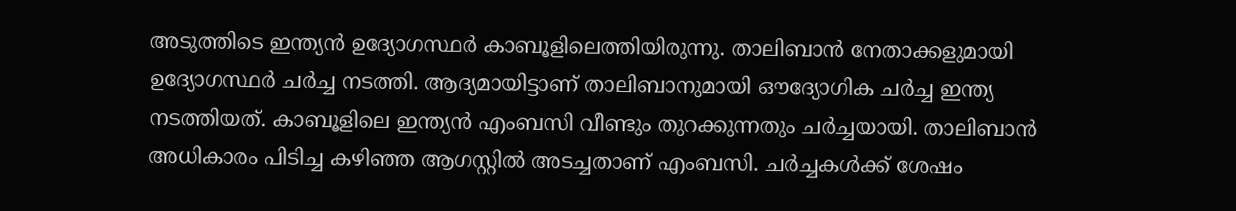അടുത്തിടെ ഇന്ത്യന്‍ ഉദ്യോഗസ്ഥര്‍ കാബൂളിലെത്തിയിരുന്നു. താലിബാന്‍ നേതാക്കളുമായി ഉദ്യോഗസ്ഥര്‍ ചര്‍ച്ച നടത്തി. ആദ്യമായിട്ടാണ് താലിബാനുമായി ഔദ്യോഗിക ചര്‍ച്ച ഇന്ത്യ നടത്തിയത്. കാബൂളിലെ ഇന്ത്യന്‍ എംബസി വീണ്ടും തുറക്കുന്നതും ചര്‍ച്ചയായി. താലിബാന്‍ അധികാരം പിടിച്ച കഴിഞ്ഞ ആഗസ്റ്റില്‍ അടച്ചതാണ് എംബസി. ചര്‍ച്ചകള്‍ക്ക് ശേഷം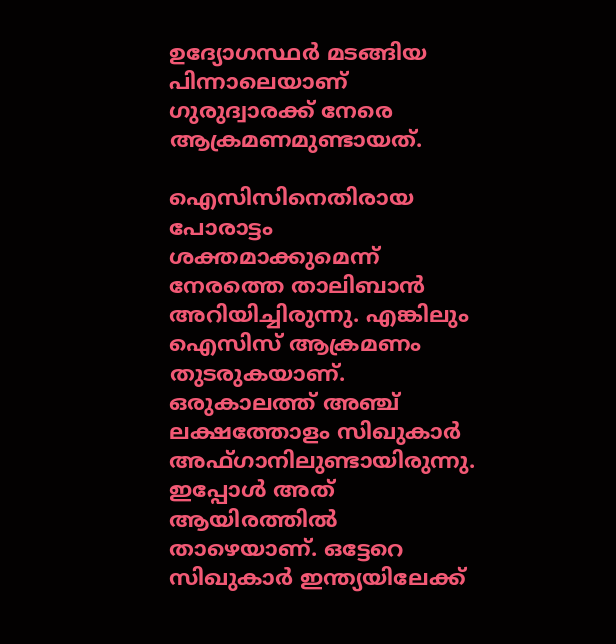ഉദ്യോഗസ്ഥര്‍ മടങ്ങിയ പിന്നാലെയാണ് ഗുരുദ്വാരക്ക് നേരെ ആക്രമണമുണ്ടായത്.

ഐസിസിനെതിരായ പോരാട്ടം ശക്തമാക്കുമെന്ന് നേരത്തെ താലിബാന്‍ അറിയിച്ചിരുന്നു. എങ്കിലും ഐസിസ് ആക്രമണം തുടരുകയാണ്. ഒരുകാലത്ത് അഞ്ച് ലക്ഷത്തോളം സിഖുകാര്‍ അഫ്ഗാനിലുണ്ടായിരുന്നു. ഇപ്പോള്‍ അത് ആയിരത്തില്‍ താഴെയാണ്. ഒട്ടേറെ സിഖുകാര്‍ ഇന്ത്യയിലേക്ക്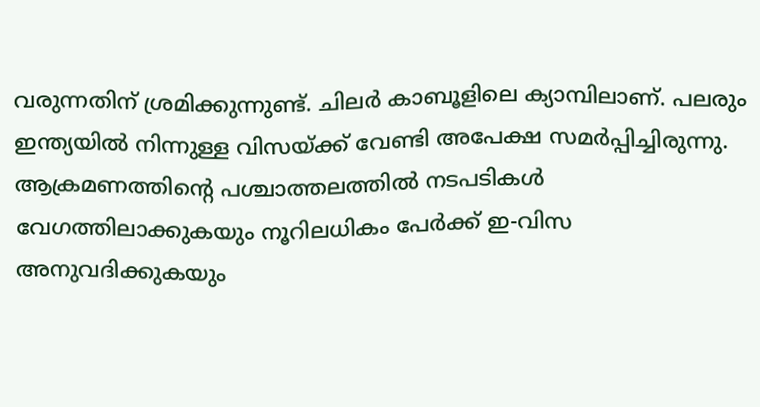വരുന്നതിന് ശ്രമിക്കുന്നുണ്ട്. ചിലര്‍ കാബൂളിലെ ക്യാമ്പിലാണ്. പലരും ഇന്ത്യയില്‍ നിന്നുള്ള വിസയ്ക്ക് വേണ്ടി അപേക്ഷ സമര്‍പ്പിച്ചിരുന്നു. ആക്രമണത്തിന്റെ പശ്ചാത്തലത്തില്‍ നടപടികള്‍ വേഗത്തിലാക്കുകയും നൂറിലധികം പേര്‍ക്ക് ഇ-വിസ അനുവദിക്കുകയും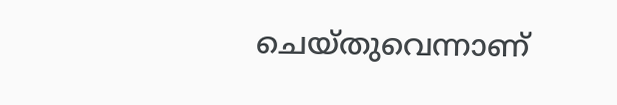ചെയ്തുവെന്നാണ്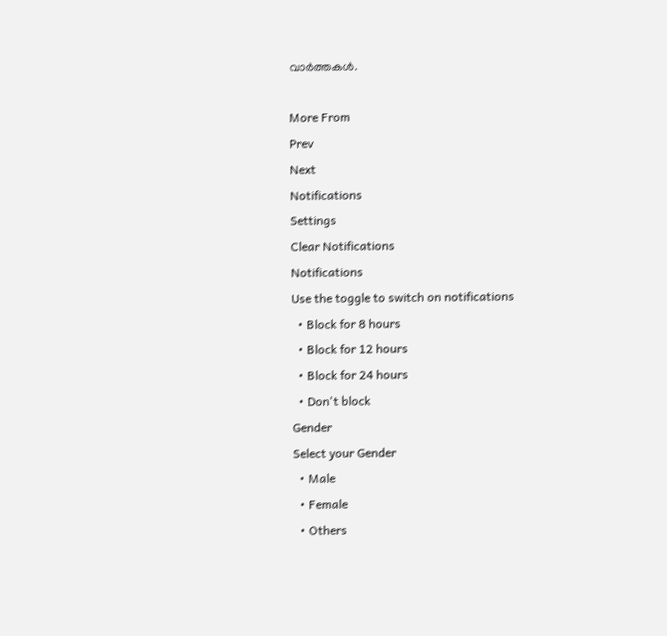വാര്‍ത്തകള്‍.

More From
Prev
Next
Notifications
Settings
Clear Notifications
Notifications
Use the toggle to switch on notifications
  • Block for 8 hours
  • Block for 12 hours
  • Block for 24 hours
  • Don't block
Gender
Select your Gender
  • Male
  • Female
  • Others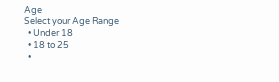Age
Select your Age Range
  • Under 18
  • 18 to 25
  •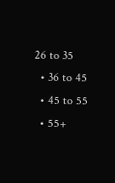26 to 35
  • 36 to 45
  • 45 to 55
  • 55+